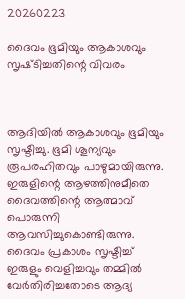20260223

ദൈവം ഭൂമിയും ആകാശവും സൃഷ്‍ടിച്ചതിന്റെ വിവരം



ആദിയിൽ ആകാശവും ഭൂമിയും സൃഷ്ടിച്ചു. ഭൂമി ശൂന്യവും രൂപരഹിതവും പാഴുമായിരുന്നു. ഇരുളിന്റെ ആഴത്തിനുമീതെ ദൈവത്തിന്റെ ആത്മാവ് പൊരുന്നി ആവസിച്ചുകൊണ്ടിരുന്നു. ദൈവം പ്രകാശം സൃഷ്ടിച്ച് ഇരുളും വെളിച്ചവും തമ്മിൽ വേർതിരിച്ചതോടെ ആദ്യ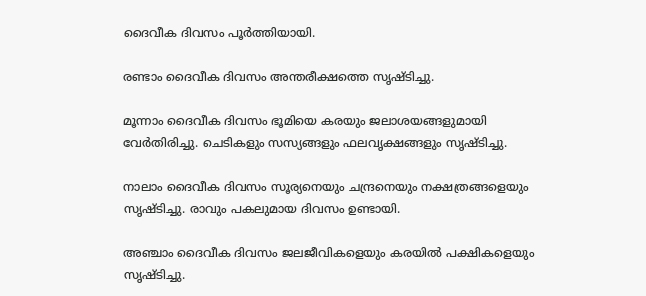ദൈവീക ദിവസം പൂർത്തിയായി.

രണ്ടാം ദൈവീക ദിവസം അന്തരീക്ഷത്തെ സൃഷ്ടിച്ചു.

മൂന്നാം ദൈവീക ദിവസം ഭൂമിയെ കരയും ജലാശയങ്ങളുമായി വേർതിരിച്ചു. ചെടികളും സസ്യങ്ങളും ഫലവൃക്ഷങ്ങളും സൃഷ്ടിച്ചു.

നാലാം ദൈവീക ദിവസം സൂര്യനെയും ചന്ദ്രനെയും നക്ഷത്രങ്ങളെയും സൃഷ്ടിച്ചു. രാവും പകലുമായ ദിവസം ഉണ്ടായി.

അഞ്ചാം ദൈവീക ദിവസം ജലജീവികളെയും കരയിൽ പക്ഷികളെയും സൃഷ്ടിച്ചു.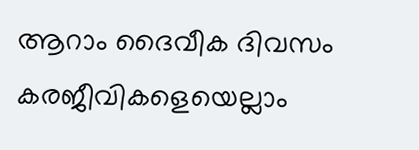ആറാം ദൈവീക ദിവസം കരജീവികളെയെല്ലാം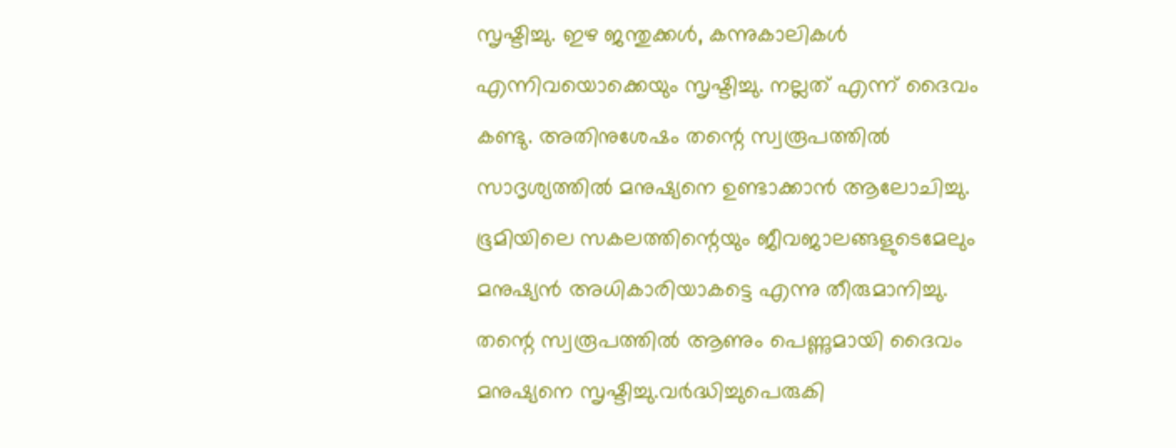സൃഷ്ടിച്ചു. ഇഴ ജന്തുക്കൾ, കന്നുകാലികൾ എന്നിവയൊക്കെയും സൃഷ്ടിച്ചു. നല്ലത് എന്ന് ദൈവം കണ്ടു. അതിനുശേഷം തന്റെ സ്വരൂപത്തിൽ സാദൃശ്യത്തിൽ മനുഷ്യനെ ഉണ്ടാക്കാൻ ആലോചിച്ചു. ഭൂമിയിലെ സകലത്തിന്റെയും ജീവജാലങ്ങളുടെമേലും മനുഷ്യൻ അധികാരിയാകട്ടെ എന്നു തീരുമാനിച്ചു. തന്റെ സ്വരൂപത്തിൽ ആണും പെണ്ണുമായി ദൈവം മനുഷ്യനെ സൃഷ്ടിച്ചു.വർദ്ധിച്ചുപെരുകി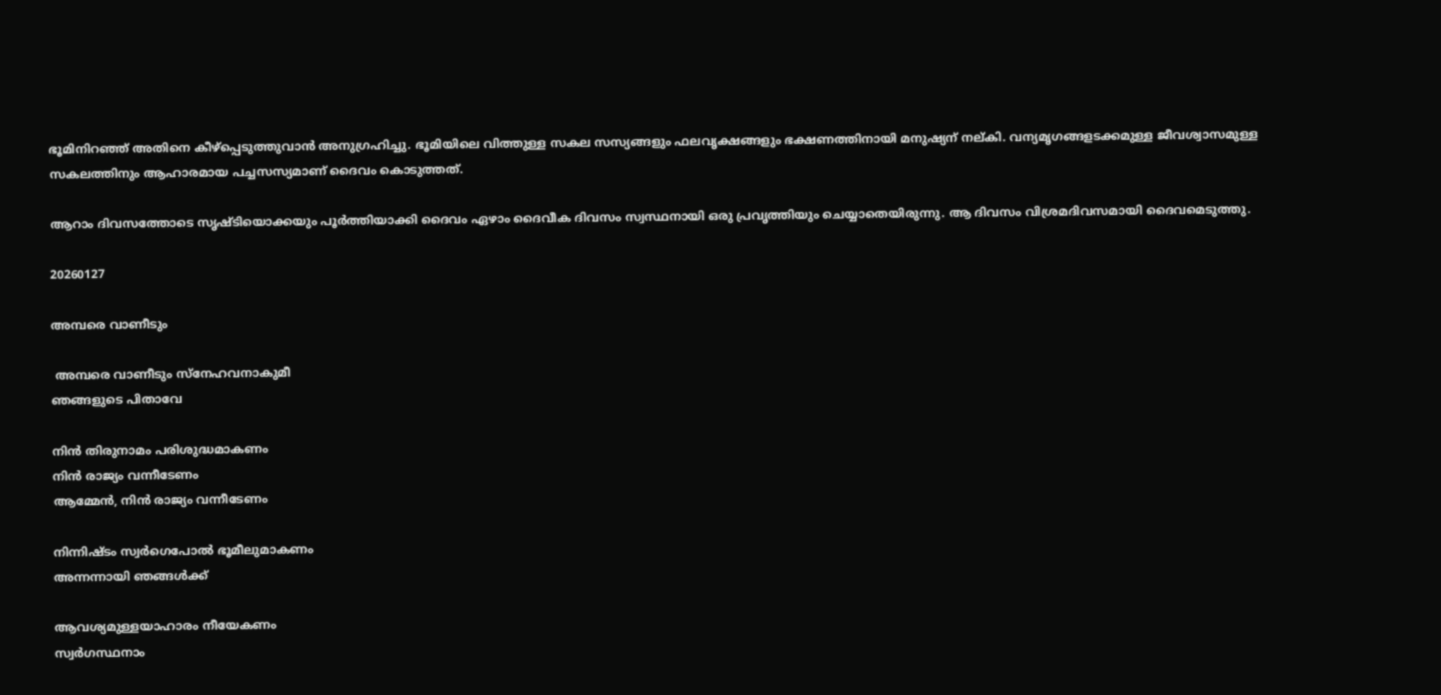ഭൂമിനിറഞ്ഞ് അതിനെ കീഴ്‌പ്പെടുത്തുവാൻ അനുഗ്രഹിച്ചു. ഭൂമിയിലെ വിത്തുള്ള സകല സസ്യങ്ങളും ഫലവൃക്ഷങ്ങളും ഭക്ഷണത്തിനായി മനുഷ്യന് നല്കി. വന്യമൃഗങ്ങളടക്കമുള്ള ജീവശ്വാസമുള്ള സകലത്തിനും ആഹാരമായ പച്ചസസ്യമാണ് ദൈവം കൊടുത്തത്.

ആറാം ദിവസത്തോടെ സൃഷ്ടിയൊക്കയും പൂർത്തിയാക്കി ദൈവം ഏഴാം ദൈവീക ദിവസം സ്വസ്ഥനായി ഒരു പ്രവൃത്തിയും ചെയ്യാതെയിരുന്നു. ആ ദിവസം വിശ്രമദിവസമായി ദൈവമെടുത്തു.

20260127

അമ്പരെ വാണീടും

 അമ്പരെ വാണീടും സ്നേഹവനാകുമീ
ഞങ്ങളുടെ പിതാവേ

നിൻ തിരുനാമം പരിശുദ്ധമാകണം
നിൻ രാജ്യം വന്നീടേണം
ആമ്മേൻ, നിൻ രാജ്യം വന്നീടേണം

നിന്നിഷ്‌ടം സ്വർഗെപോൽ ഭൂമീലുമാകണം
അന്നന്നായി ഞങ്ങൾക്ക്

ആവശ്യമുള്ളയാഹാരം നീയേകണം
സ്വർഗസ്ഥനാം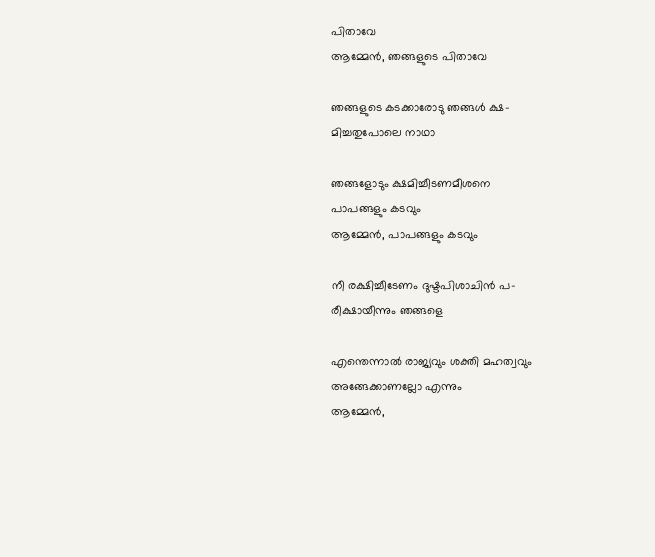പിതാവേ
ആമ്മേൻ, ഞങ്ങളുടെ പിതാവേ

ഞങ്ങളുടെ കടക്കാരോടു ഞങ്ങൾ ക്ഷ-
മിച്ചതുപോലെ നാഥാ

ഞങ്ങളോടും ക്ഷമിച്ചീടണമീശനെ
പാപങ്ങളും കടവും
ആമ്മേൻ, പാപങ്ങളും കടവും

നീ രക്ഷിച്ചീടേണം ദുഷ്ടപിശാചിൻ പ-
രീക്ഷായീന്നും ഞങ്ങളെ

എന്തെന്നാൽ രാജ്യവും ശക്തി മഹത്വവും
അങ്ങേക്കാണല്ലോ എന്നും
ആമ്മേൻ,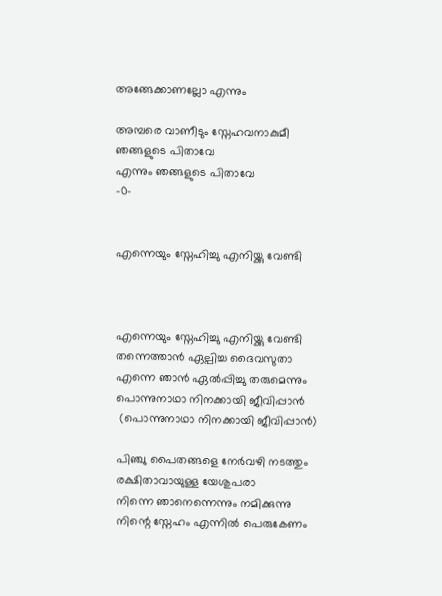അങ്ങേക്കാണല്ലോ എന്നും

അമ്പരെ വാണീടും സ്നേഹവനാകുമീ
ഞങ്ങളുടെ പിതാവേ
എന്നും ഞങ്ങളുടെ പിതാവേ
-0-


എന്നെയും സ്നേഹിച്ചു എനിയ്ക്കു വേണ്ടി



എന്നെയും സ്നേഹിച്ചു എനിയ്ക്കു വേണ്ടി
തന്നെത്താൻ ഏല്പിച്ച ദൈവസുതാ
എന്നെ ഞാൻ ഏൽപ്പിച്ചു തരുമെന്നും
പൊന്നുനാഥാ നിനക്കായി ജീവിപ്പാൻ
 (പൊന്നുനാഥാ നിനക്കായി ജീവിപ്പാൻ)

പിഞ്ചു പൈതങ്ങളെ നേർവഴി നടത്തും
രക്ഷിതാവായുള്ള യേശുപരാ
നിന്നെ ഞാനെന്നെന്നും നമിക്കുന്നു
നിന്റെ സ്നേഹം എന്നിൽ പെരുകേണം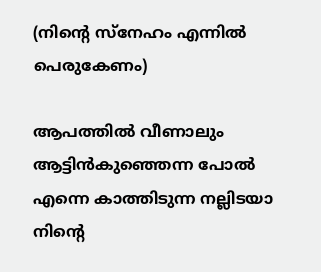(നിന്റെ സ്നേഹം എന്നിൽ പെരുകേണം)

ആപത്തിൽ വീണാലും ആട്ടിൻകുഞ്ഞെന്ന പോൽ
എന്നെ കാത്തിടുന്ന നല്ലിടയാ
നിന്റെ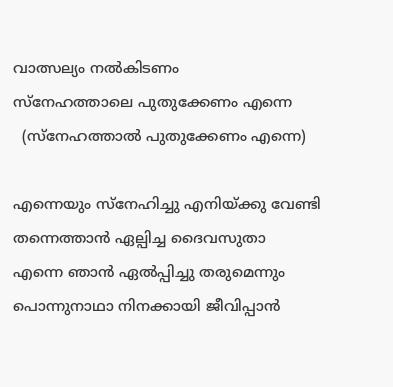വാത്സല്യം നൽകിടണം
സ്നേഹത്താലെ പുതുക്കേണം എന്നെ
  (സ്നേഹത്താൽ പുതുക്കേണം എന്നെ)

എന്നെയും സ്നേഹിച്ചു എനിയ്ക്കു വേണ്ടി
തന്നെത്താൻ ഏല്പിച്ച ദൈവസുതാ
എന്നെ ഞാൻ ഏൽപ്പിച്ചു തരുമെന്നും
പൊന്നുനാഥാ നിനക്കായി ജീവിപ്പാൻ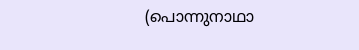(പൊന്നുനാഥാ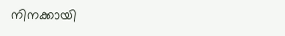നിനക്കായി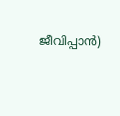ജീവിപ്പാൻ)